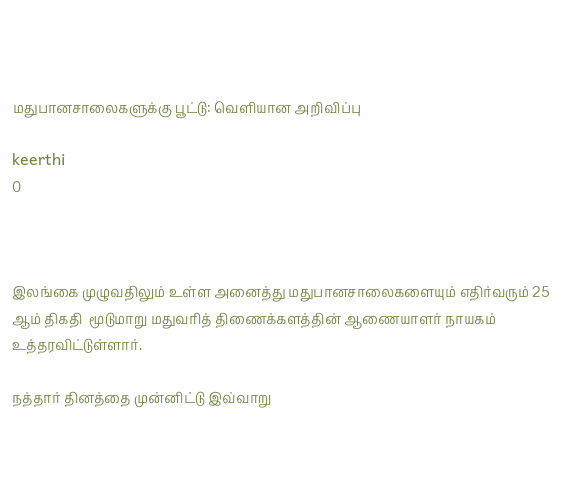மதுபானசாலைகளுக்கு பூட்டு: வெளியான அறிவிப்பு

keerthi
0



இலங்கை முழுவதிலும் உள்ள அனைத்து மதுபானசாலைகளையும் எதிர்வரும் 25 ஆம் திகதி  மூடுமாறு மதுவரித் திணைக்களத்தின் ஆணையாளர் நாயகம் உத்தரவிட்டுள்ளார்.

நத்தார் தினத்தை முன்னிட்டு இவ்வாறு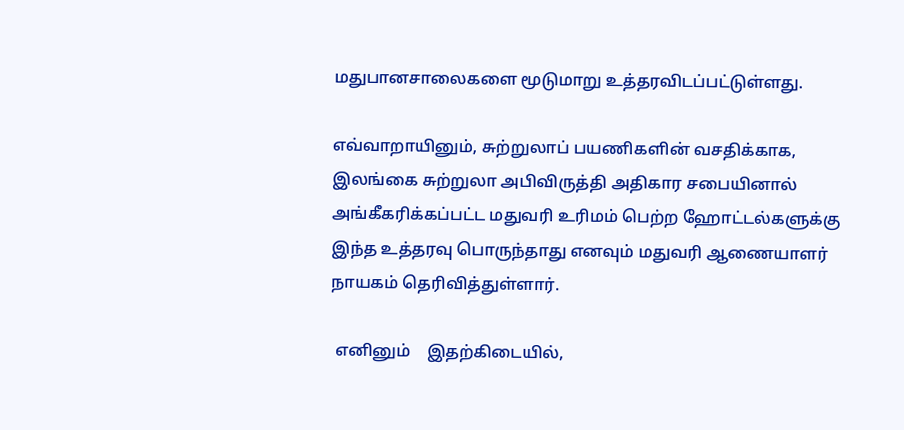மதுபானசாலைகளை மூடுமாறு உத்தரவிடப்பட்டுள்ளது.

எவ்வாறாயினும், சுற்றுலாப் பயணிகளின் வசதிக்காக, இலங்கை சுற்றுலா அபிவிருத்தி அதிகார சபையினால் அங்கீகரிக்கப்பட்ட மதுவரி உரிமம் பெற்ற ஹோட்டல்களுக்கு இந்த உத்தரவு பொருந்தாது எனவும் மதுவரி ஆணையாளர் நாயகம் தெரிவித்துள்ளார்.

 எனினும்    இதற்கிடையில்,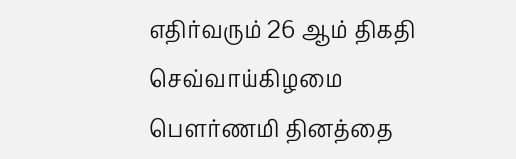எதிர்வரும் 26 ஆம் திகதி செவ்வாய்கிழமை பௌர்ணமி தினத்தை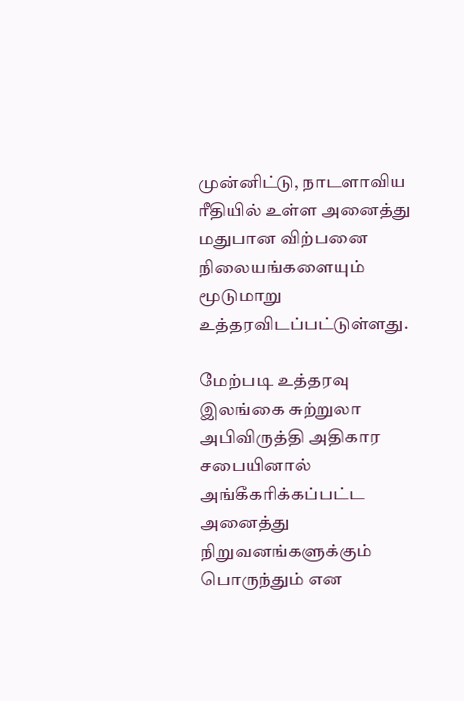முன்னிட்டு, நாடளாவிய ரீதியில் உள்ள அனைத்து மதுபான விற்பனை நிலையங்களையும் மூடுமாறு உத்தரவிடப்பட்டுள்ளது.

மேற்படி உத்தரவு இலங்கை சுற்றுலா அபிவிருத்தி அதிகார சபையினால் அங்கீகரிக்கப்பட்ட அனைத்து நிறுவனங்களுக்கும் பொருந்தும் என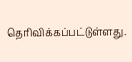தெரிவிக்கப்பட்டுள்ளது.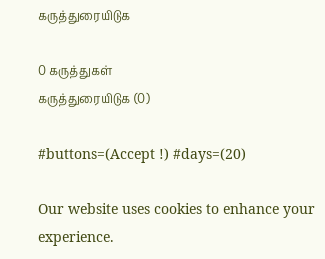கருத்துரையிடுக

0 கருத்துகள்
கருத்துரையிடுக (0)

#buttons=(Accept !) #days=(20)

Our website uses cookies to enhance your experience.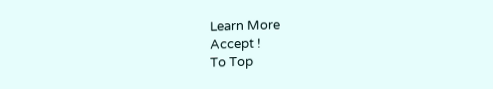Learn More
Accept !
To Top